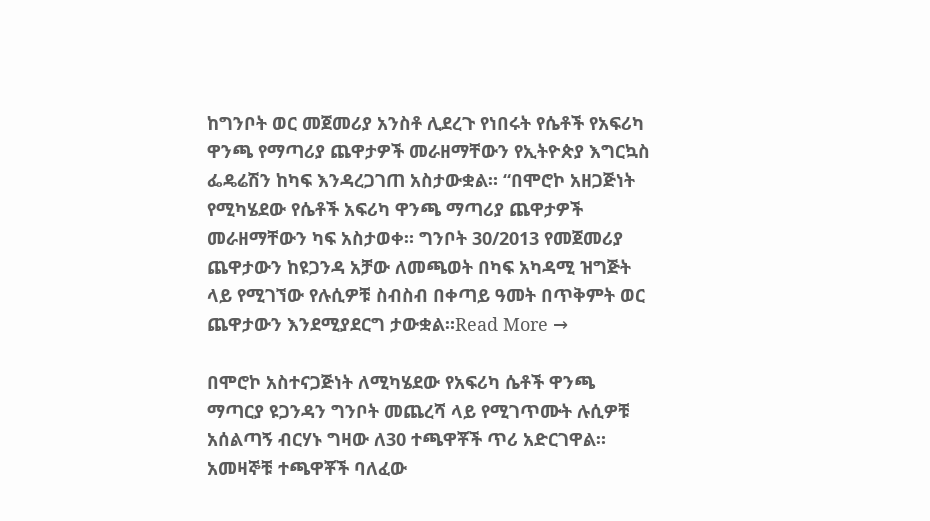ከግንቦት ወር መጀመሪያ አንስቶ ሊደረጉ የነበሩት የሴቶች የአፍሪካ ዋንጫ የማጣሪያ ጨዋታዎች መራዘማቸውን የኢትዮጵያ እግርኳስ ፌዴሬሽን ከካፍ እንዳረጋገጠ አስታውቋል። “በሞሮኮ አዘጋጅነት የሚካሄደው የሴቶች አፍሪካ ዋንጫ ማጣሪያ ጨዋታዎች መራዘማቸውን ካፍ አስታወቀ። ግንቦት 30/2013 የመጀመሪያ ጨዋታውን ከዩጋንዳ አቻው ለመጫወት በካፍ አካዳሚ ዝግጅት ላይ የሚገኘው የሉሲዎቹ ስብስብ በቀጣይ ዓመት በጥቅምት ወር ጨዋታውን እንደሚያደርግ ታውቋል።Read More →

በሞሮኮ አስተናጋጅነት ለሚካሄደው የአፍሪካ ሴቶች ዋንጫ ማጣርያ ዩጋንዳን ግንቦት መጨረሻ ላይ የሚገጥሙት ሉሲዎቹ አሰልጣኝ ብርሃኑ ግዛው ለ30 ተጫዋቾች ጥሪ አድርገዋል። አመዛኞቹ ተጫዋቾች ባለፈው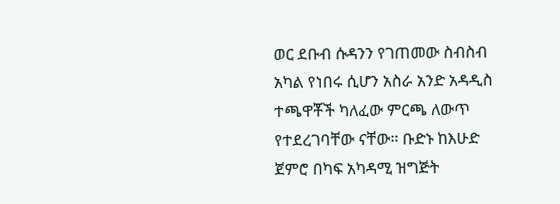ወር ደቡብ ሱዳንን የገጠመው ስብስብ አካል የነበሩ ሲሆን አስራ አንድ አዳዲስ ተጫዋቾች ካለፈው ምርጫ ለውጥ የተደረገባቸው ናቸው። ቡድኑ ከእሁድ ጀምሮ በካፍ አካዳሚ ዝግጅት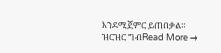እንደሚጀምር ይጠበቃል።  ዝርዝር ግብRead More →